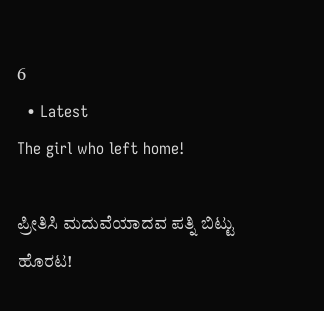6
  • Latest
The girl who left home!

ಪ್ರೀತಿಸಿ ಮದುವೆಯಾದವ ಪತ್ನಿ ಬಿಟ್ಟು ಹೊರಟ!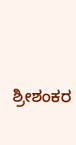ಶ್ರೀಶಂಕರ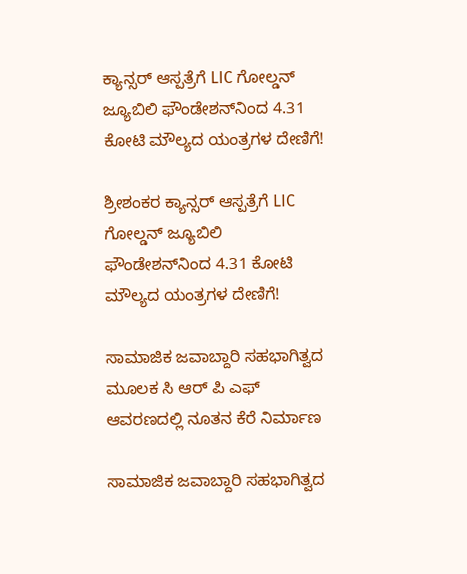ಕ್ಯಾನ್ಸರ್ ಆಸ್ಪತ್ರೆಗೆ LIC ಗೋಲ್ಡನ್ ಜ್ಯೂಬಿಲಿ ಫೌಂಡೇಶನ್‌ನಿಂದ 4.31 ಕೋಟಿ ಮೌಲ್ಯದ ಯಂತ್ರಗಳ ದೇಣಿಗೆ!

ಶ್ರೀಶಂಕರ ಕ್ಯಾನ್ಸರ್ ಆಸ್ಪತ್ರೆಗೆ LIC ಗೋಲ್ಡನ್ ಜ್ಯೂಬಿಲಿ ಫೌಂಡೇಶನ್‌ನಿಂದ 4.31 ಕೋಟಿ ಮೌಲ್ಯದ ಯಂತ್ರಗಳ ದೇಣಿಗೆ!

ಸಾಮಾಜಿಕ ಜವಾಬ್ದಾರಿ ಸಹಭಾಗಿತ್ವದ ಮೂಲಕ ಸಿ ಆರ್‌ ಪಿ ಎಫ್ ಆವರಣದಲ್ಲಿ ನೂತನ ಕೆರೆ ನಿರ್ಮಾಣ

ಸಾಮಾಜಿಕ ಜವಾಬ್ದಾರಿ ಸಹಭಾಗಿತ್ವದ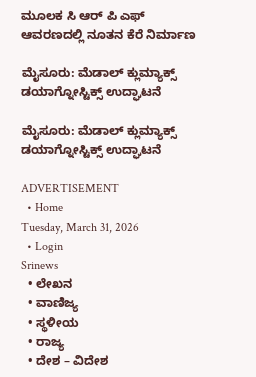ಮೂಲಕ ಸಿ ಆರ್‌ ಪಿ ಎಫ್ ಆವರಣದಲ್ಲಿ ನೂತನ ಕೆರೆ ನಿರ್ಮಾಣ

ಮೈಸೂರು: ಮೆಡಾಲ್ ಕ್ಲುಮ್ಯಾಕ್ಸ್ ಡಯಾಗ್ನೋಸ್ಟಿಕ್ಸ್‌ ಉದ್ಘಾಟನೆ

ಮೈಸೂರು: ಮೆಡಾಲ್ ಕ್ಲುಮ್ಯಾಕ್ಸ್ ಡಯಾಗ್ನೋಸ್ಟಿಕ್ಸ್‌ ಉದ್ಘಾಟನೆ

ADVERTISEMENT
  • Home
Tuesday, March 31, 2026
  • Login
Srinews
  • ಲೇಖನ
  • ವಾಣಿಜ್ಯ
  • ಸ್ಥಳೀಯ
  • ರಾಜ್ಯ
  • ದೇಶ – ವಿದೇಶ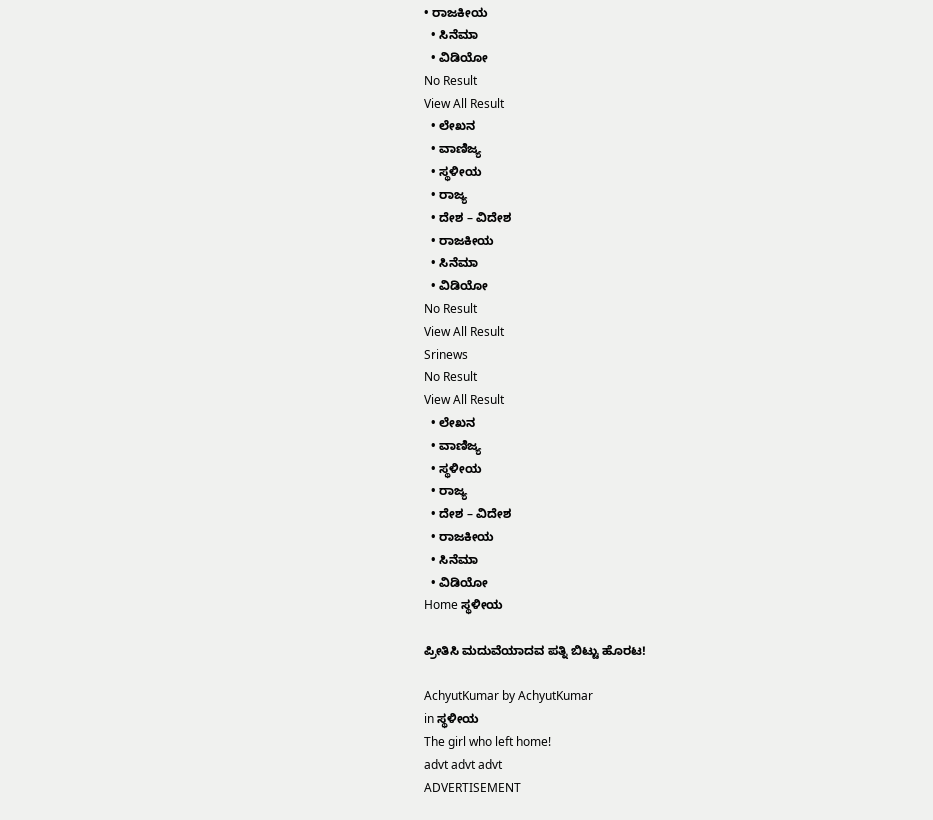• ರಾಜಕೀಯ
  • ಸಿನೆಮಾ
  • ವಿಡಿಯೋ
No Result
View All Result
  • ಲೇಖನ
  • ವಾಣಿಜ್ಯ
  • ಸ್ಥಳೀಯ
  • ರಾಜ್ಯ
  • ದೇಶ – ವಿದೇಶ
  • ರಾಜಕೀಯ
  • ಸಿನೆಮಾ
  • ವಿಡಿಯೋ
No Result
View All Result
Srinews
No Result
View All Result
  • ಲೇಖನ
  • ವಾಣಿಜ್ಯ
  • ಸ್ಥಳೀಯ
  • ರಾಜ್ಯ
  • ದೇಶ – ವಿದೇಶ
  • ರಾಜಕೀಯ
  • ಸಿನೆಮಾ
  • ವಿಡಿಯೋ
Home ಸ್ಥಳೀಯ

ಪ್ರೀತಿಸಿ ಮದುವೆಯಾದವ ಪತ್ನಿ ಬಿಟ್ಟು ಹೊರಟ!

AchyutKumar by AchyutKumar
in ಸ್ಥಳೀಯ
The girl who left home!
advt advt advt
ADVERTISEMENT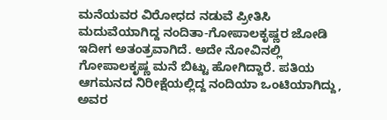ಮನೆಯವರ ವಿರೋಧದ ನಡುವೆ ಪ್ರೀತಿಸಿ ಮದುವೆಯಾಗಿದ್ದ ನಂದಿತಾ-ಗೋಪಾಲಕೃಷ್ಣರ ಜೋಡಿ ಇದೀಗ ಅತಂತ್ರವಾಗಿದೆ. ಅದೇ ನೋವಿನಲ್ಲಿ ಗೋಪಾಲಕೃಷ್ಣ ಮನೆ ಬಿಟ್ಟು ಹೋಗಿದ್ದಾರೆ. ಪತಿಯ ಆಗಮನದ ನಿರೀಕ್ಷೆಯಲ್ಲಿದ್ದ ನಂದಿಯಾ ಒಂಟಿಯಾಗಿದ್ದು, ಅವರ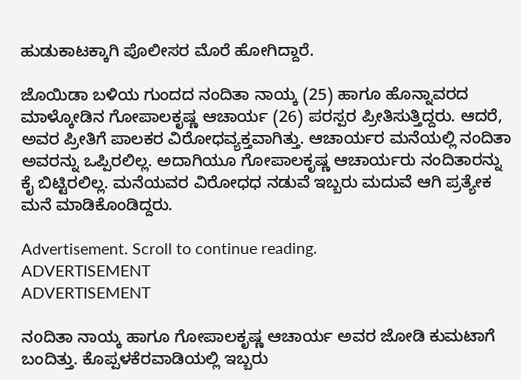ಹುಡುಕಾಟಕ್ಕಾಗಿ ಪೊಲೀಸರ ಮೊರೆ ಹೋಗಿದ್ದಾರೆ.

ಜೊಯಿಡಾ ಬಳಿಯ ಗುಂದದ ನಂದಿತಾ ನಾಯ್ಕ (25) ಹಾಗೂ ಹೊನ್ನಾವರದ ಮಾಳ್ಕೋಡಿನ ಗೋಪಾಲಕೃಷ್ಣ ಆಚಾರ್ಯ (26) ಪರಸ್ಪರ ಪ್ರೀತಿಸುತ್ತಿದ್ದರು. ಆದರೆ, ಅವರ ಪ್ರೀತಿಗೆ ಪಾಲಕರ ವಿರೋಧವ್ಯಕ್ತವಾಗಿತ್ತು. ಆಚಾರ್ಯರ ಮನೆಯಲ್ಲಿ ನಂದಿತಾ ಅವರನ್ನು ಒಪ್ಪಿರಲಿಲ್ಲ. ಅದಾಗಿಯೂ ಗೋಪಾಲಕೃಷ್ಣ ಆಚಾರ್ಯರು ನಂದಿತಾರನ್ನು ಕೈ ಬಿಟ್ಟಿರಲಿಲ್ಲ. ಮನೆಯವರ ವಿರೋಧಧ ನಡುವೆ ಇಬ್ಬರು ಮದುವೆ ಆಗಿ ಪ್ರತ್ಯೇಕ ಮನೆ ಮಾಡಿಕೊಂಡಿದ್ದರು.

Advertisement. Scroll to continue reading.
ADVERTISEMENT
ADVERTISEMENT

ನoದಿತಾ ನಾಯ್ಕ ಹಾಗೂ ಗೋಪಾಲಕೃಷ್ಣ ಆಚಾರ್ಯ ಅವರ ಜೋಡಿ ಕುಮಟಾಗೆ ಬಂದಿತ್ತು. ಕೊಪ್ಪಳಕೆರವಾಡಿಯಲ್ಲಿ ಇಬ್ಬರು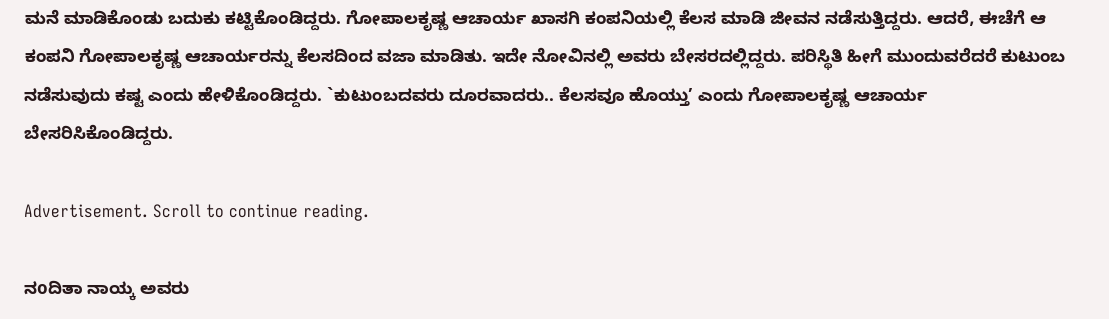ಮನೆ ಮಾಡಿಕೊಂಡು ಬದುಕು ಕಟ್ಟಿಕೊಂಡಿದ್ದರು. ಗೋಪಾಲಕೃಷ್ಣ ಆಚಾರ್ಯ ಖಾಸಗಿ ಕಂಪನಿಯಲ್ಲಿ ಕೆಲಸ ಮಾಡಿ ಜೀವನ ನಡೆಸುತ್ತಿದ್ದರು. ಆದರೆ, ಈಚೆಗೆ ಆ ಕಂಪನಿ ಗೋಪಾಲಕೃಷ್ಣ ಆಚಾರ್ಯರನ್ನು ಕೆಲಸದಿಂದ ವಜಾ ಮಾಡಿತು. ಇದೇ ನೋವಿನಲ್ಲಿ ಅವರು ಬೇಸರದಲ್ಲಿದ್ದರು. ಪರಿಸ್ಥಿತಿ ಹೀಗೆ ಮುಂದುವರೆದರೆ ಕುಟುಂಬ ನಡೆಸುವುದು ಕಷ್ಟ ಎಂದು ಹೇಳಿಕೊಂಡಿದ್ದರು. `ಕುಟುಂಬದವರು ದೂರವಾದರು.. ಕೆಲಸವೂ ಹೊಯ್ತು’ ಎಂದು ಗೋಪಾಲಕೃಷ್ಣ ಆಚಾರ್ಯ ಬೇಸರಿಸಿಕೊಂಡಿದ್ದರು.

Advertisement. Scroll to continue reading.

ನoದಿತಾ ನಾಯ್ಕ ಅವರು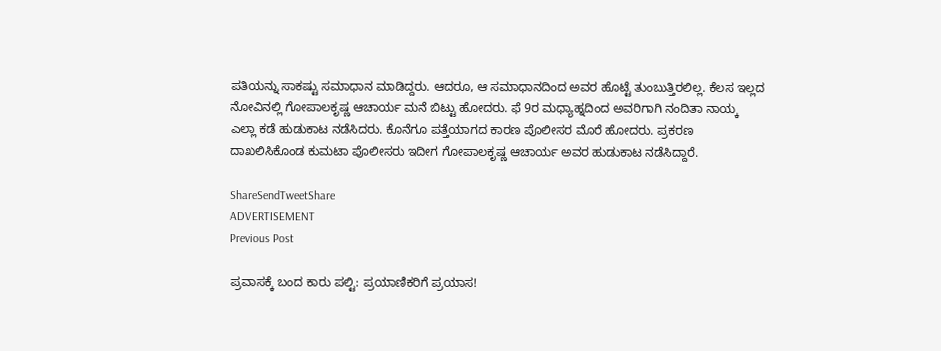ಪತಿಯನ್ನು ಸಾಕಷ್ಟು ಸಮಾಧಾನ ಮಾಡಿದ್ದರು. ಆದರೂ, ಆ ಸಮಾಧಾನದಿಂದ ಅವರ ಹೊಟ್ಟೆ ತುಂಬುತ್ತಿರಲಿಲ್ಲ. ಕೆಲಸ ಇಲ್ಲದ ನೋವಿನಲ್ಲಿ ಗೋಪಾಲಕೃಷ್ಣ ಆಚಾರ್ಯ ಮನೆ ಬಿಟ್ಟು ಹೋದರು. ಫೆ 9ರ ಮಧ್ಯಾಹ್ನದಿಂದ ಅವರಿಗಾಗಿ ನಂದಿತಾ ನಾಯ್ಕ ಎಲ್ಲಾ ಕಡೆ ಹುಡುಕಾಟ ನಡೆಸಿದರು. ಕೊನೆಗೂ ಪತ್ತೆಯಾಗದ ಕಾರಣ ಪೊಲೀಸರ ಮೊರೆ ಹೋದರು. ಪ್ರಕರಣ ದಾಖಲಿಸಿಕೊಂಡ ಕುಮಟಾ ಪೊಲೀಸರು ಇದೀಗ ಗೋಪಾಲಕೃಷ್ಣ ಆಚಾರ್ಯ ಅವರ ಹುಡುಕಾಟ ನಡೆಸಿದ್ದಾರೆ.

ShareSendTweetShare
ADVERTISEMENT
Previous Post

ಪ್ರವಾಸಕ್ಕೆ ಬಂದ ಕಾರು ಪಲ್ಟಿ: ಪ್ರಯಾಣಿಕರಿಗೆ ಪ್ರಯಾಸ!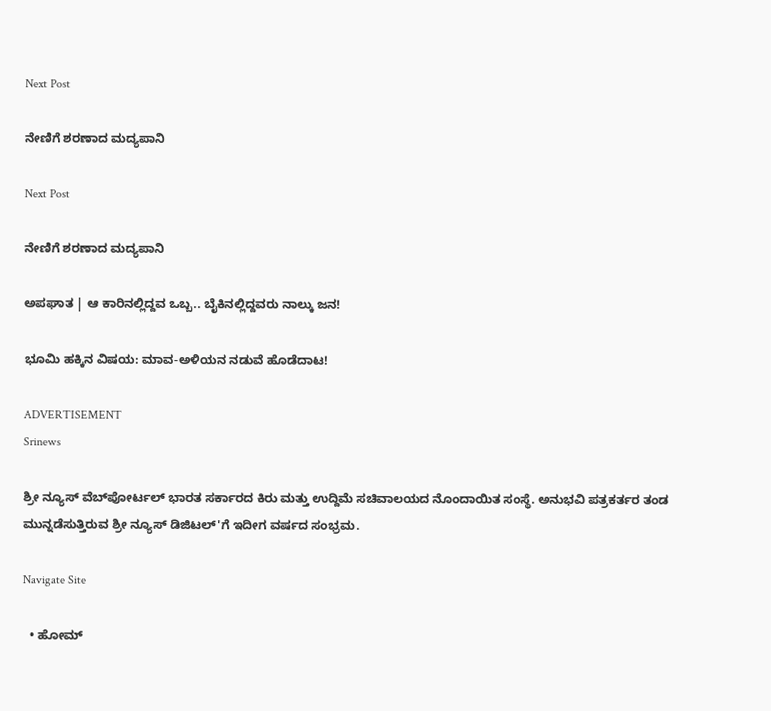Next Post

ನೇಣಿಗೆ ಶರಣಾದ ಮದ್ಯಪಾನಿ

Next Post

ನೇಣಿಗೆ ಶರಣಾದ ಮದ್ಯಪಾನಿ

ಅಪಘಾತ | ಆ ಕಾರಿನಲ್ಲಿದ್ದವ ಒಬ್ಬ.. ಬೈಕಿನಲ್ಲಿದ್ದವರು ನಾಲ್ಕು ಜನ!

ಭೂಮಿ ಹಕ್ಕಿನ ವಿಷಯ: ಮಾವ-ಅಳಿಯನ ನಡುವೆ ಹೊಡೆದಾಟ!

ADVERTISEMENT
Srinews

ಶ್ರೀ ನ್ಯೂಸ್ ವೆಬ್‌ಪೋರ್ಟಲ್ ಭಾರತ ಸರ್ಕಾರದ ಕಿರು ಮತ್ತು ಉದ್ದಿಮೆ ಸಚಿವಾಲಯದ ನೊಂದಾಯಿತ ಸಂಸ್ಥೆ. ಅನುಭವಿ ಪತ್ರಕರ್ತರ ತಂಡ ಮುನ್ನಡೆಸುತ್ತಿರುವ ಶ್ರೀ ನ್ಯೂಸ್ ಡಿಜಿಟಲ್'ಗೆ ಇದೀಗ ವರ್ಷದ ಸಂಭ್ರಮ.

Navigate Site

  • ಹೋಮ್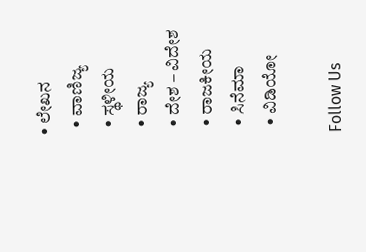• ಲೇಖನ
  • ವಾಣಿಜ್ಯ
  • ಸ್ಥಳೀಯ
  • ರಾಜ್ಯ
  • ದೇಶ – ವಿದೇಶ
  • ರಾಜಕೀಯ
  • ಸಿನೆಮಾ
  • ವಿಡಿಯೋ

Follow Us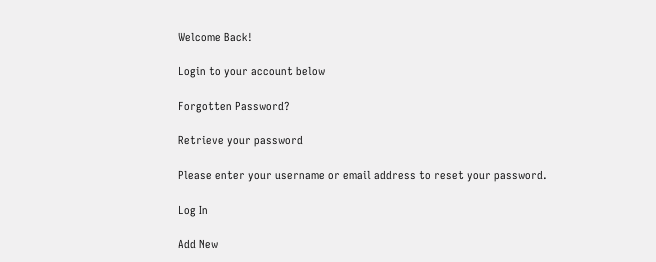Welcome Back!

Login to your account below

Forgotten Password?

Retrieve your password

Please enter your username or email address to reset your password.

Log In

Add New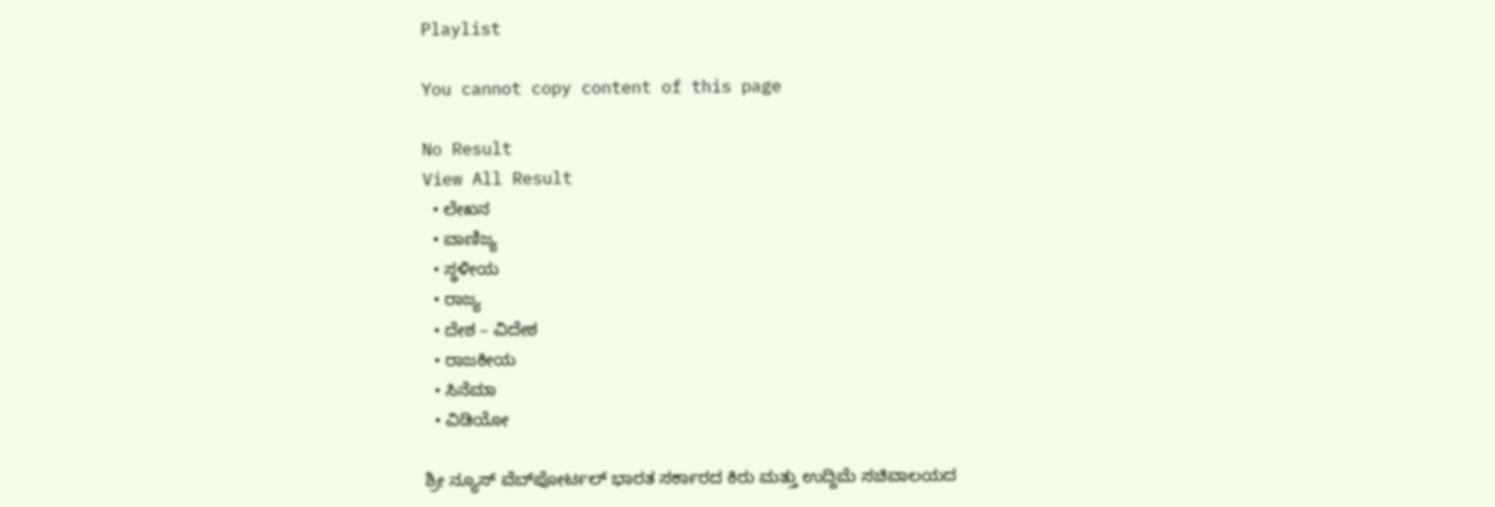Playlist

You cannot copy content of this page

No Result
View All Result
  • ಲೇಖನ
  • ವಾಣಿಜ್ಯ
  • ಸ್ಥಳೀಯ
  • ರಾಜ್ಯ
  • ದೇಶ – ವಿದೇಶ
  • ರಾಜಕೀಯ
  • ಸಿನೆಮಾ
  • ವಿಡಿಯೋ

ಶ್ರೀ ನ್ಯೂಸ್ ವೆಬ್‌ಪೋರ್ಟಲ್ ಭಾರತ ಸರ್ಕಾರದ ಕಿರು ಮತ್ತು ಉದ್ದಿಮೆ ಸಚಿವಾಲಯದ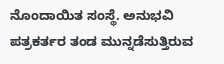ನೊಂದಾಯಿತ ಸಂಸ್ಥೆ. ಅನುಭವಿ ಪತ್ರಕರ್ತರ ತಂಡ ಮುನ್ನಡೆಸುತ್ತಿರುವ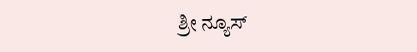ಶ್ರೀ ನ್ಯೂಸ್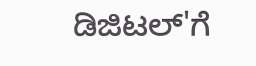ಡಿಜಿಟಲ್'ಗೆ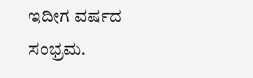ಇದೀಗ ವರ್ಷದ ಸಂಭ್ರಮ.